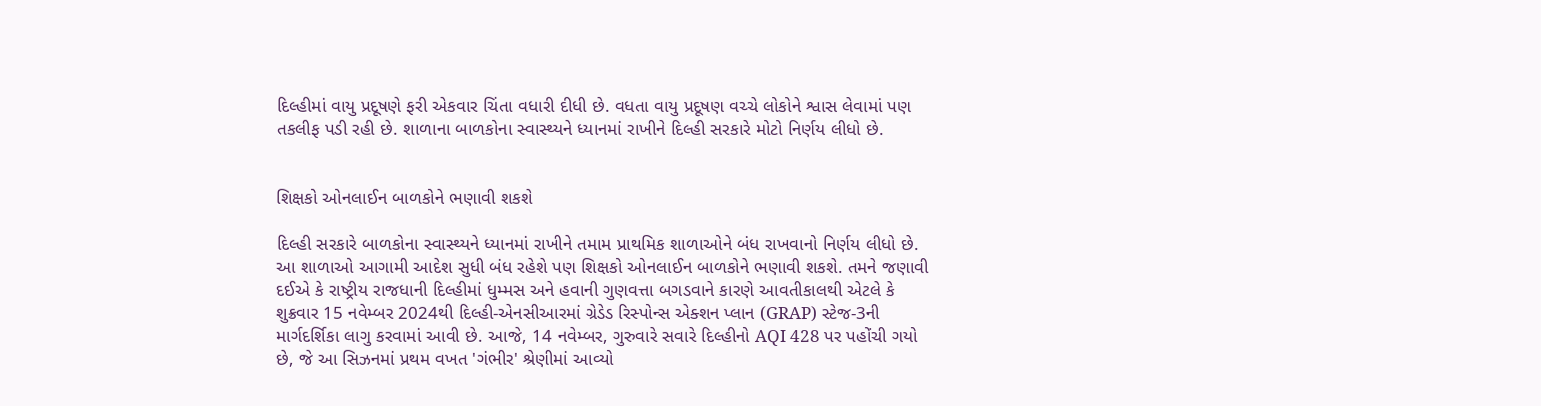દિલ્હીમાં વાયુ પ્રદૂષણે ફરી એકવાર ચિંતા વધારી દીધી છે. વધતા વાયુ પ્રદૂષણ વચ્ચે લોકોને શ્વાસ લેવામાં પણ તકલીફ પડી રહી છે. શાળાના બાળકોના સ્વાસ્થ્યને ધ્યાનમાં રાખીને દિલ્હી સરકારે મોટો નિર્ણય લીધો છે.


શિક્ષકો ઓનલાઈન બાળકોને ભણાવી શકશે

દિલ્હી સરકારે બાળકોના સ્વાસ્થ્યને ધ્યાનમાં રાખીને તમામ પ્રાથમિક શાળાઓને બંધ રાખવાનો નિર્ણય લીધો છે. આ શાળાઓ આગામી આદેશ સુધી બંધ રહેશે પણ શિક્ષકો ઓનલાઈન બાળકોને ભણાવી શકશે. તમને જણાવી દઈએ કે રાષ્ટ્રીય રાજધાની દિલ્હીમાં ધુમ્મસ અને હવાની ગુણવત્તા બગડવાને કારણે આવતીકાલથી એટલે કે શુક્રવાર 15 નવેમ્બર 2024થી દિલ્હી-એનસીઆરમાં ગ્રેડેડ રિસ્પોન્સ એક્શન પ્લાન (GRAP) સ્ટેજ-3ની માર્ગદર્શિકા લાગુ કરવામાં આવી છે. આજે, 14 નવેમ્બર, ગુરુવારે સવારે દિલ્હીનો AQI 428 પર પહોંચી ગયો છે, જે આ સિઝનમાં પ્રથમ વખત 'ગંભીર' શ્રેણીમાં આવ્યો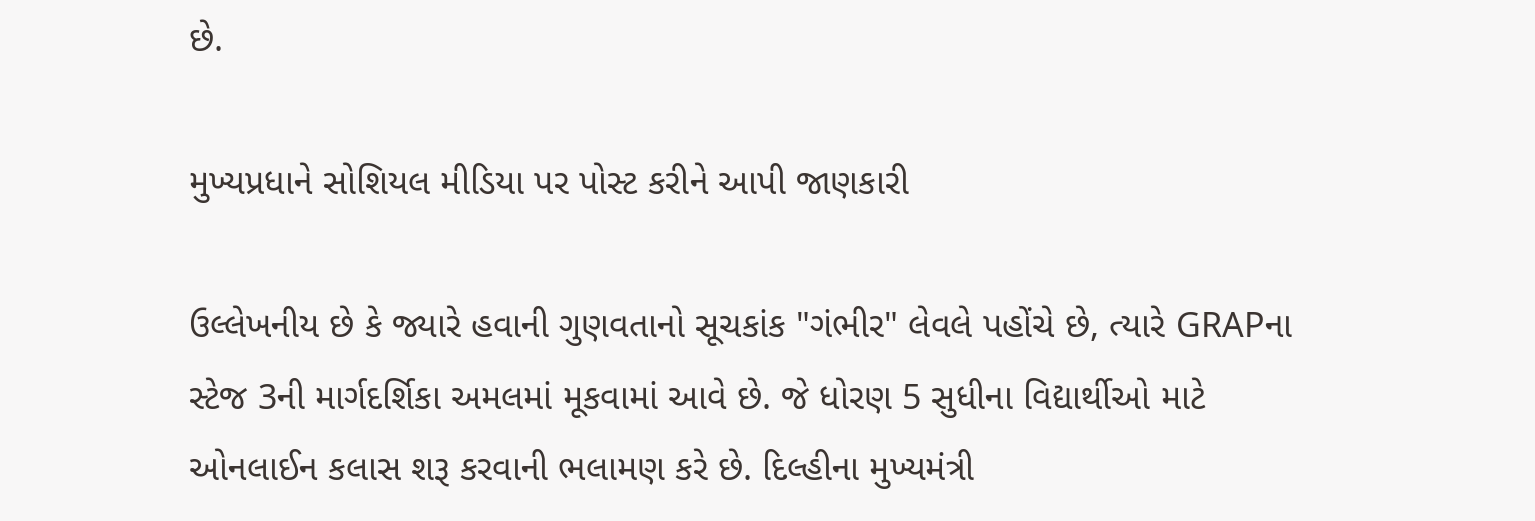છે.

મુખ્યપ્રધાને સોશિયલ મીડિયા પર પોસ્ટ કરીને આપી જાણકારી

ઉલ્લેખનીય છે કે જ્યારે હવાની ગુણવતાનો સૂચકાંક "ગંભીર" લેવલે પહોંચે છે, ત્યારે GRAPના સ્ટેજ 3ની માર્ગદર્શિકા અમલમાં મૂકવામાં આવે છે. જે ધોરણ 5 સુધીના વિદ્યાર્થીઓ માટે ઓનલાઈન કલાસ શરૂ કરવાની ભલામણ કરે છે. દિલ્હીના મુખ્યમંત્રી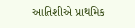આતિશીએ પ્રાથમિક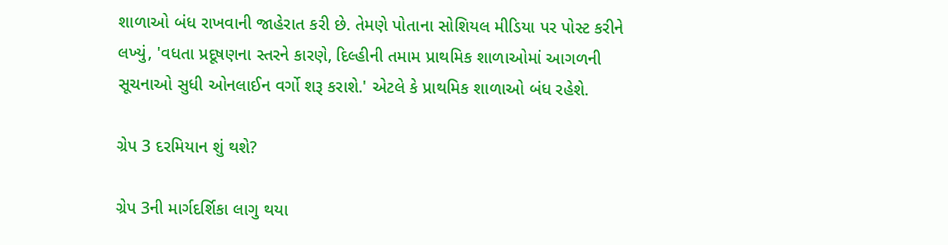શાળાઓ બંધ રાખવાની જાહેરાત કરી છે. તેમણે પોતાના સોશિયલ મીડિયા પર પોસ્ટ કરીને લખ્યું, 'વધતા પ્રદૂષણના સ્તરને કારણે, દિલ્હીની તમામ પ્રાથમિક શાળાઓમાં આગળની સૂચનાઓ સુધી ઓનલાઈન વર્ગો શરૂ કરાશે.' એટલે કે પ્રાથમિક શાળાઓ બંધ રહેશે.

ગ્રેપ 3 દરમિયાન શું થશે?

ગ્રેપ 3ની માર્ગદર્શિકા લાગુ થયા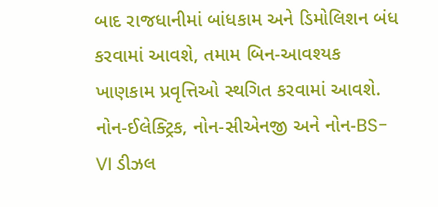બાદ રાજધાનીમાં બાંધકામ અને ડિમોલિશન બંધ કરવામાં આવશે, તમામ બિન-આવશ્યક ખાણકામ પ્રવૃત્તિઓ સ્થગિત કરવામાં આવશે. નોન-ઈલેક્ટ્રિક, નોન-સીએનજી અને નોન-BS-VI ડીઝલ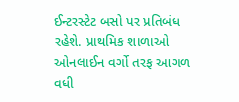ઈન્ટરસ્ટેટ બસો પર પ્રતિબંધ રહેશે. પ્રાથમિક શાળાઓ ઓનલાઈન વર્ગો તરફ આગળ વધી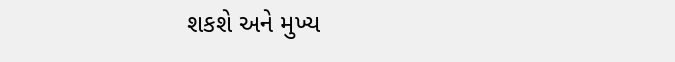શકશે અને મુખ્ય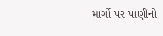માર્ગો પર પાણીનો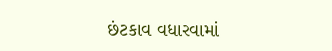છંટકાવ વધારવામાં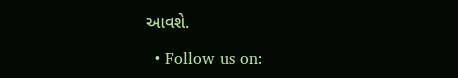આવશે.

  • Follow us on: